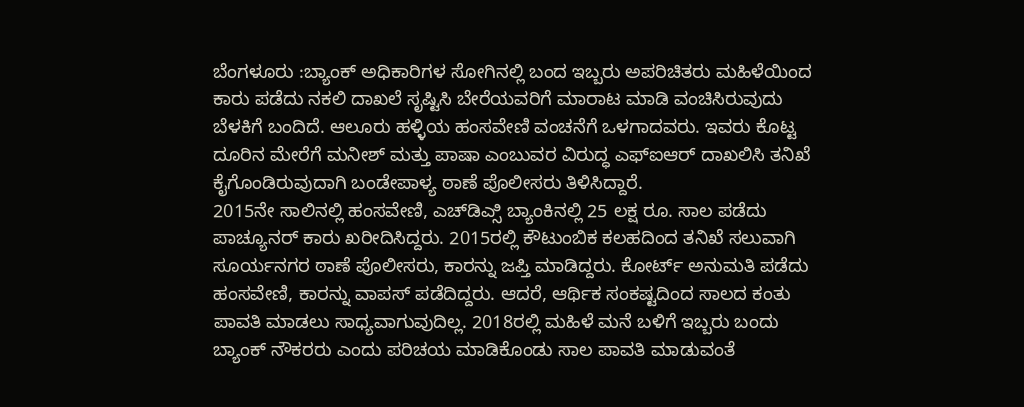ಬೆಂಗಳೂರು :ಬ್ಯಾಂಕ್ ಅಧಿಕಾರಿಗಳ ಸೋಗಿನಲ್ಲಿ ಬಂದ ಇಬ್ಬರು ಅಪರಿಚಿತರು ಮಹಿಳೆಯಿಂದ ಕಾರು ಪಡೆದು ನಕಲಿ ದಾಖಲೆ ಸೃಷ್ಟಿಸಿ ಬೇರೆಯವರಿಗೆ ಮಾರಾಟ ಮಾಡಿ ವಂಚಿಸಿರುವುದು ಬೆಳಕಿಗೆ ಬಂದಿದೆ. ಆಲೂರು ಹಳ್ಳಿಯ ಹಂಸವೇಣಿ ವಂಚನೆಗೆ ಒಳಗಾದವರು. ಇವರು ಕೊಟ್ಟ ದೂರಿನ ಮೇರೆಗೆ ಮನೀಶ್ ಮತ್ತು ಪಾಷಾ ಎಂಬುವರ ವಿರುದ್ಧ ಎಫ್ಐಆರ್ ದಾಖಲಿಸಿ ತನಿಖೆ ಕೈಗೊಂಡಿರುವುದಾಗಿ ಬಂಡೇಪಾಳ್ಯ ಠಾಣೆ ಪೊಲೀಸರು ತಿಳಿಸಿದ್ದಾರೆ.
2015ನೇ ಸಾಲಿನಲ್ಲಿ ಹಂಸವೇಣಿ, ಎಚ್‌ಡಿಎ್ಸಿ ಬ್ಯಾಂಕಿನಲ್ಲಿ 25 ಲಕ್ಷ ರೂ. ಸಾಲ ಪಡೆದು ಪಾಚ್ಯೂನರ್ ಕಾರು ಖರೀದಿಸಿದ್ದರು. 2015ರಲ್ಲಿ ಕೌಟುಂಬಿಕ ಕಲಹದಿಂದ ತನಿಖೆ ಸಲುವಾಗಿ ಸೂರ್ಯನಗರ ಠಾಣೆ ಪೊಲೀಸರು, ಕಾರನ್ನು ಜಪ್ತಿ ಮಾಡಿದ್ದರು. ಕೋರ್ಟ್ ಅನುಮತಿ ಪಡೆದು ಹಂಸವೇಣಿ, ಕಾರನ್ನು ವಾಪಸ್ ಪಡೆದಿದ್ದರು. ಆದರೆ, ಆರ್ಥಿಕ ಸಂಕಷ್ಟದಿಂದ ಸಾಲದ ಕಂತು ಪಾವತಿ ಮಾಡಲು ಸಾಧ್ಯವಾಗುವುದಿಲ್ಲ. 2018ರಲ್ಲಿ ಮಹಿಳೆ ಮನೆ ಬಳಿಗೆ ಇಬ್ಬರು ಬಂದು ಬ್ಯಾಂಕ್ ನೌಕರರು ಎಂದು ಪರಿಚಯ ಮಾಡಿಕೊಂಡು ಸಾಲ ಪಾವತಿ ಮಾಡುವಂತೆ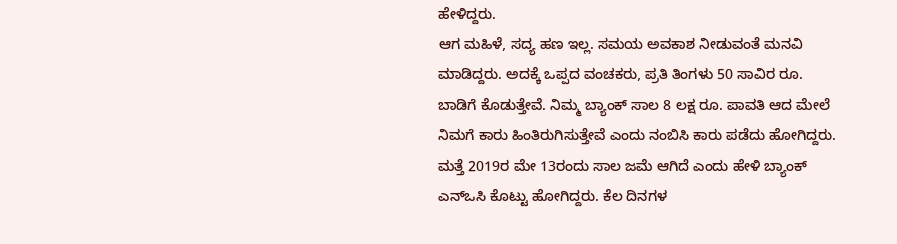ಹೇಳಿದ್ದರು.
ಆಗ ಮಹಿಳೆ, ಸದ್ಯ ಹಣ ಇಲ್ಲ. ಸಮಯ ಅವಕಾಶ ನೀಡುವಂತೆ ಮನವಿ ಮಾಡಿದ್ದರು. ಅದಕ್ಕೆ ಒಪ್ಪದ ವಂಚಕರು, ಪ್ರತಿ ತಿಂಗಳು 50 ಸಾವಿರ ರೂ. ಬಾಡಿಗೆ ಕೊಡುತ್ತೇವೆ. ನಿಮ್ಮ ಬ್ಯಾಂಕ್ ಸಾಲ 8 ಲಕ್ಷ ರೂ. ಪಾವತಿ ಆದ ಮೇಲೆ ನಿಮಗೆ ಕಾರು ಹಿಂತಿರುಗಿಸುತ್ತೇವೆ ಎಂದು ನಂಬಿಸಿ ಕಾರು ಪಡೆದು ಹೋಗಿದ್ದರು. ಮತ್ತೆ 2019ರ ಮೇ 13ರಂದು ಸಾಲ ಜಮೆ ಆಗಿದೆ ಎಂದು ಹೇಳಿ ಬ್ಯಾಂಕ್ ಎನ್‌ಒಸಿ ಕೊಟ್ಟು ಹೋಗಿದ್ದರು. ಕೆಲ ದಿನಗಳ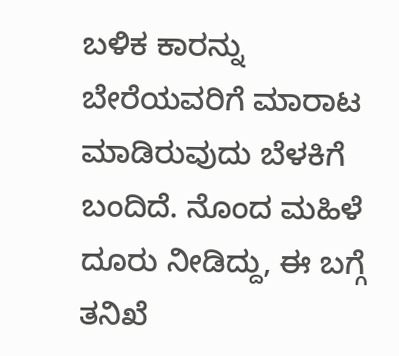ಬಳಿಕ ಕಾರನ್ನು ಬೇರೆಯವರಿಗೆ ಮಾರಾಟ ಮಾಡಿರುವುದು ಬೆಳಕಿಗೆ ಬಂದಿದೆ. ನೊಂದ ಮಹಿಳೆ ದೂರು ನೀಡಿದ್ದು, ಈ ಬಗ್ಗೆ ತನಿಖೆ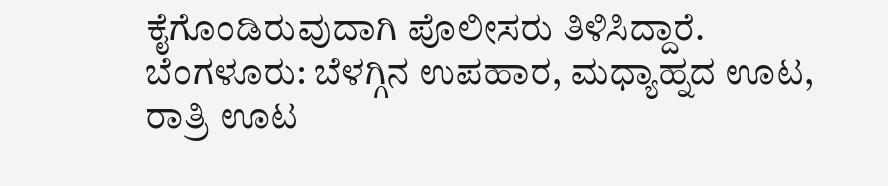ಕೈಗೊಂಡಿರುವುದಾಗಿ ಪೊಲೀಸರು ತಿಳಿಸಿದ್ದಾರೆ.
ಬೆಂಗಳೂರು: ಬೆಳಗ್ಗಿನ ಉಪಹಾರ, ಮಧ್ಯಾಹ್ನದ ಊಟ, ರಾತ್ರಿ ಊಟ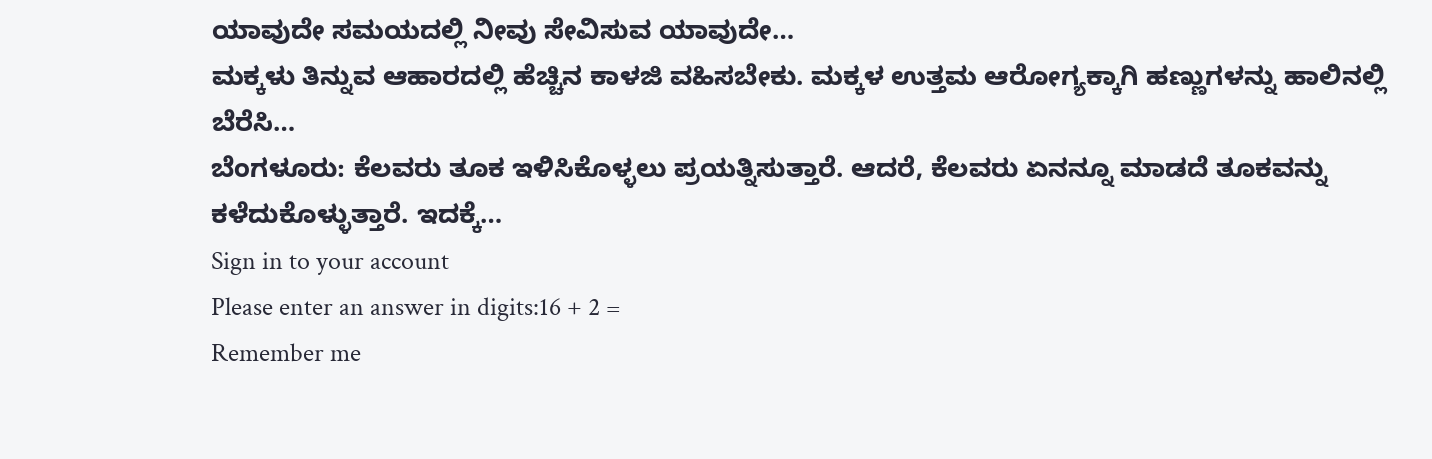ಯಾವುದೇ ಸಮಯದಲ್ಲಿ ನೀವು ಸೇವಿಸುವ ಯಾವುದೇ…
ಮಕ್ಕಳು ತಿನ್ನುವ ಆಹಾರದಲ್ಲಿ ಹೆಚ್ಚಿನ ಕಾಳಜಿ ವಹಿಸಬೇಕು. ಮಕ್ಕಳ ಉತ್ತಮ ಆರೋಗ್ಯಕ್ಕಾಗಿ ಹಣ್ಣುಗಳನ್ನು ಹಾಲಿನಲ್ಲಿ ಬೆರೆಸಿ…
ಬೆಂಗಳೂರು: ಕೆಲವರು ತೂಕ ಇಳಿಸಿಕೊಳ್ಳಲು ಪ್ರಯತ್ನಿಸುತ್ತಾರೆ. ಆದರೆ, ಕೆಲವರು ಏನನ್ನೂ ಮಾಡದೆ ತೂಕವನ್ನು ಕಳೆದುಕೊಳ್ಳುತ್ತಾರೆ. ಇದಕ್ಕೆ…
Sign in to your account
Please enter an answer in digits:16 + 2 =
Remember me